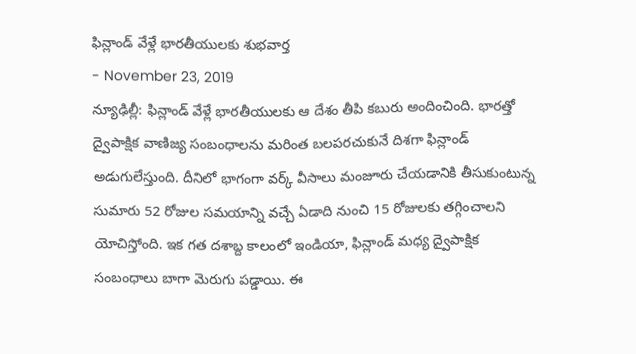ఫిన్లాండ్ వేళ్లే భారతీయులకు శుభవార్త
- November 23, 2019
న్యూఢిల్లీ: ఫిన్లాండ్ వేళ్లే భారతీయులకు ఆ దేశం తీపి కబురు అందించింది. భారత్తో ద్వైపాక్షిక వాణిజ్య సంబంధాలను మరింత బలపరచుకునే దిశగా ఫిన్లాండ్ అడుగులేస్తుంది. దీనిలో భాగంగా వర్క్ వీసాలు మంజూరు చేయడానికి తీసుకుంటున్న సుమారు 52 రోజుల సమయాన్ని వచ్చే ఏడాది నుంచి 15 రోజులకు తగ్గించాలని యోచిస్తోంది. ఇక గత దశాబ్ద కాలంలో ఇండియా, ఫిన్లాండ్ మధ్య ద్వైపాక్షిక సంబంధాలు బాగా మెరుగు పడ్డాయి. ఈ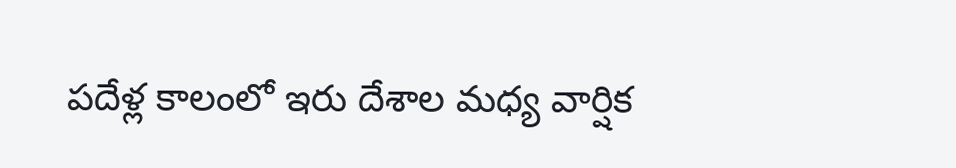పదేళ్ల కాలంలో ఇరు దేశాల మధ్య వార్షిక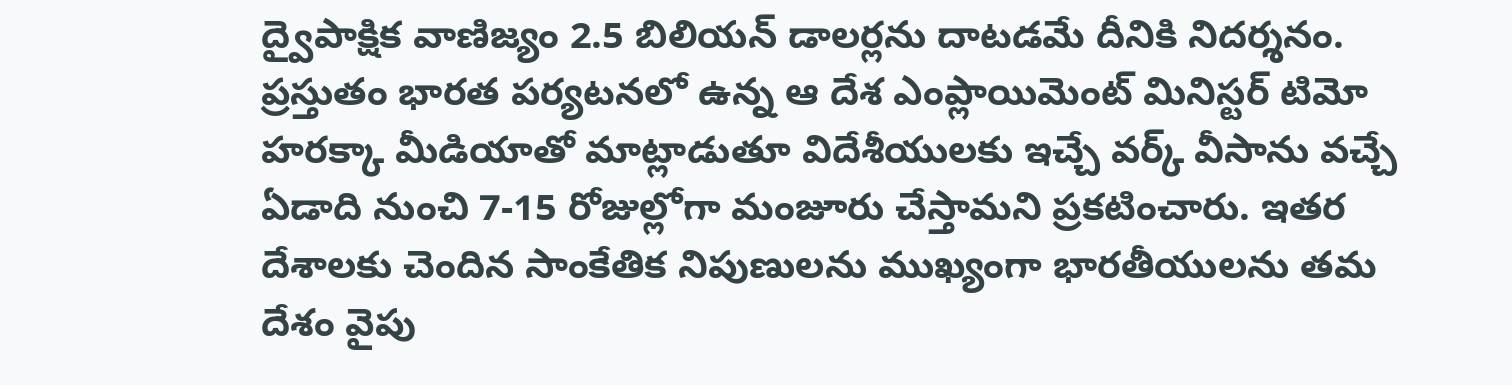ద్వైపాక్షిక వాణిజ్యం 2.5 బిలియన్ డాలర్లను దాటడమే దీనికి నిదర్శనం.
ప్రస్తుతం భారత పర్యటనలో ఉన్న ఆ దేశ ఎంప్లాయిమెంట్ మినిస్టర్ టిమో హరక్కా మీడియాతో మాట్లాడుతూ విదేశీయులకు ఇచ్చే వర్క్ వీసాను వచ్చే ఏడాది నుంచి 7-15 రోజుల్లోగా మంజూరు చేస్తామని ప్రకటించారు. ఇతర దేశాలకు చెందిన సాంకేతిక నిపుణులను ముఖ్యంగా భారతీయులను తమ దేశం వైపు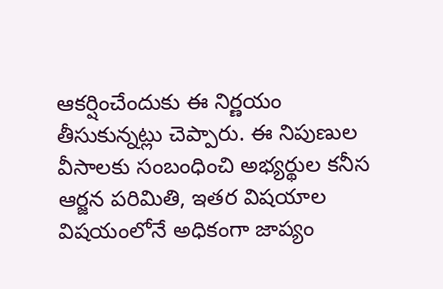ఆకర్షించేందుకు ఈ నిర్ణయం తీసుకున్నట్లు చెప్పారు. ఈ నిపుణుల వీసాలకు సంబంధించి అభ్యర్థుల కనీస ఆర్జన పరిమితి, ఇతర విషయాల విషయంలోనే అధికంగా జాప్యం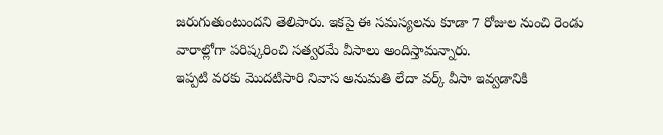జరుగుతుంటుందని తెలిపారు. ఇకపై ఈ సమస్యలను కూడా 7 రోజుల నుంచి రెండు వారాల్లోగా పరిష్కరించి సత్వరమే వీసాలు అందిస్తామన్నారు.
ఇప్పటి వరకు మొదటిసారి నివాస అనుమతి లేదా వర్క్ వీసా ఇవ్వడానికి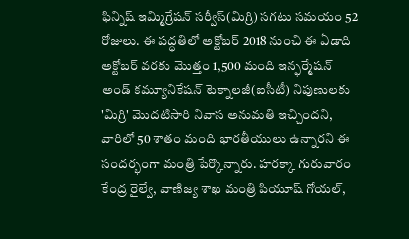ఫిన్నిష్ ఇమ్మిగ్రేషన్ సర్వీస్(మిగ్రి) సగటు సమయం 52 రోజులు. ఈ పద్ధతిలో అక్టోబర్ 2018 నుంచి ఈ ఏడాది అక్టోబర్ వరకు మొత్తం 1,500 మంది ఇన్ఫర్మేషన్ అండ్ కమ్యూనికేషన్ టెక్నాలజీ(ఐసీటీ) నిపుణులకు 'మిగ్రి' మొదటిసారి నివాస అనుమతి ఇచ్చిందని, వారిలో 50 శాతం మంది భారతీయులు ఉన్నారని ఈ సందర్భంగా మంత్రి పేర్కొన్నారు. హరక్కా గురువారం కేంద్ర రైల్వే, వాణిజ్య శాఖ మంత్రి పియూష్ గోయల్,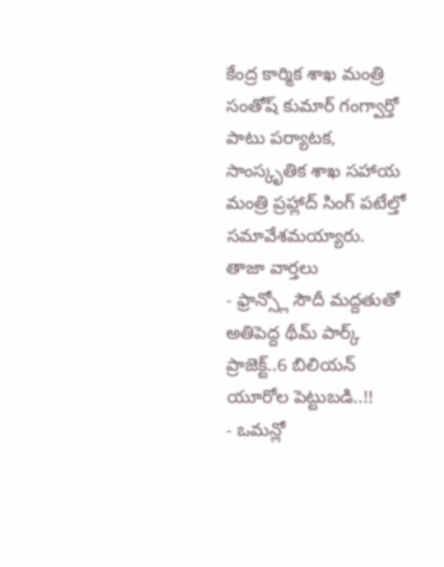కేంద్ర కార్మిక శాఖ మంత్రి సంతోష్ కుమార్ గంగ్వార్తో పాటు పర్యాటక, సాంస్కృతిక శాఖ సహాయ మంత్రి ప్రహ్లాద్ సింగ్ పటేల్తో సమావేశమయ్యారు.
తాజా వార్తలు
- ఫ్రాన్స్లో సౌదీ మద్దతుతో అతిపెద్ద థీమ్ పార్క్ ప్రాజెక్ట్..6 బిలియన్ యూరోల పెట్టుబడి..!!
- ఒమన్లో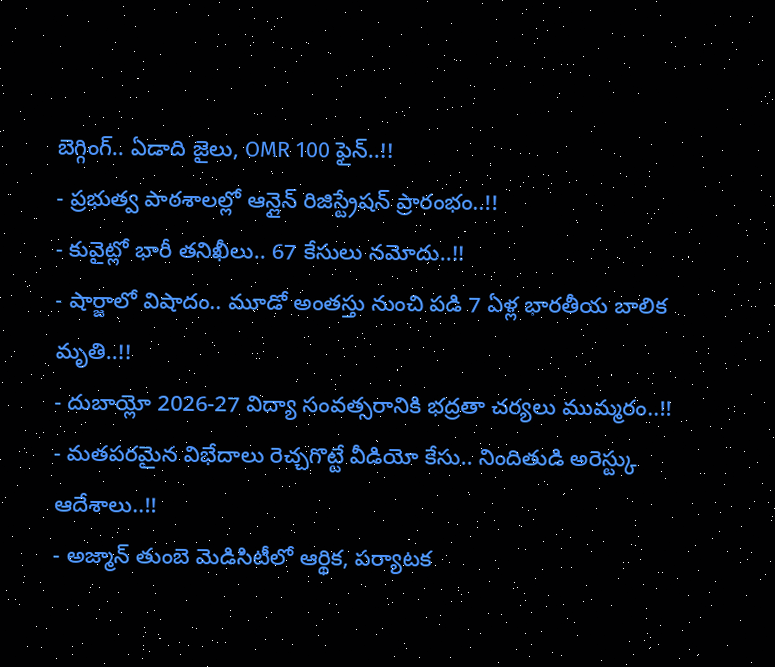బెగ్గింగ్.. ఏడాది జైలు, OMR 100 ఫైన్..!!
- ప్రభుత్వ పాఠశాలల్లో ఆన్లైన్ రిజిస్ట్రేషన్ ప్రారంభం..!!
- కువైట్లో భారీ తనిఖీలు.. 67 కేసులు నమోదు..!!
- షార్జాలో విషాదం.. మూడో అంతస్తు నుంచి పడి 7 ఏళ్ల భారతీయ బాలిక మృతి..!!
- దుబాయ్లో 2026-27 విద్యా సంవత్సరానికి భద్రతా చర్యలు ముమ్మరం..!!
- మతపరమైన విభేదాలు రెచ్చగొట్టే వీడియో కేసు.. నిందితుడి అరెస్ట్కు ఆదేశాలు..!!
- అజ్మాన్ తుంబె మెడిసిటీలో ఆర్థిక, పర్యాటక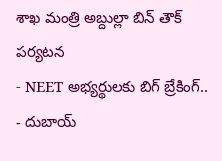శాఖ మంత్రి అబ్దుల్లా బిన్ తౌక్ పర్యటన
- NEET అభ్యర్థులకు బిగ్ బ్రేకింగ్..
- దుబాయ్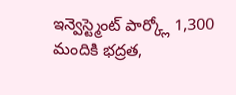ఇన్వెస్ట్మెంట్ పార్క్లో 1,300 మందికి భద్రత,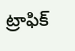ట్రాఫిక్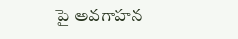పై అవగాహన